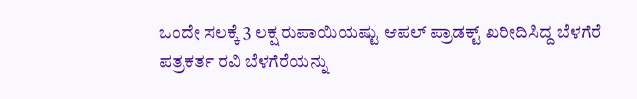ಒಂದೇ ಸಲಕ್ಕೆ 3 ಲಕ್ಷ ರುಪಾಯಿಯಷ್ಟು ಆಪಲ್ ಪ್ರಾಡಕ್ಟ್ ಖರೀದಿಸಿದ್ದ ಬೆಳಗೆರೆ
ಪತ್ರಕರ್ತ ರವಿ ಬೆಳಗೆರೆಯನ್ನು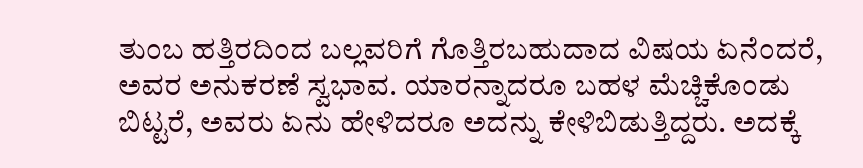ತುಂಬ ಹತ್ತಿರದಿಂದ ಬಲ್ಲವರಿಗೆ ಗೊತ್ತಿರಬಹುದಾದ ವಿಷಯ ಏನೆಂದರೆ, ಅವರ ಅನುಕರಣೆ ಸ್ವಭಾವ. ಯಾರನ್ನಾದರೂ ಬಹಳ ಮೆಚ್ಚಿಕೊಂಡು ಬಿಟ್ಟರೆ, ಅವರು ಏನು ಹೇಳಿದರೂ ಅದನ್ನು ಕೇಳಿಬಿಡುತ್ತಿದ್ದರು. ಅದಕ್ಕೆ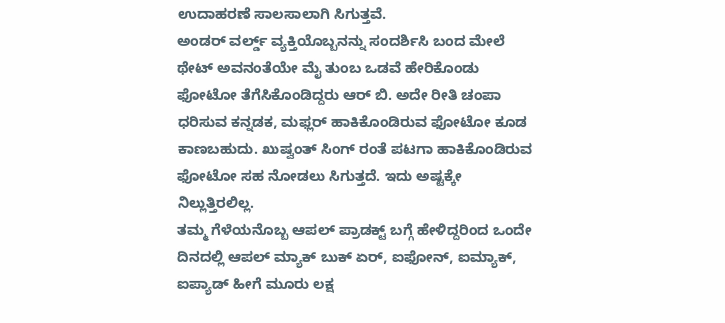ಉದಾಹರಣೆ ಸಾಲಸಾಲಾಗಿ ಸಿಗುತ್ತವೆ.
ಅಂಡರ್ ವರ್ಲ್ಡ್ ವ್ಯಕ್ತಿಯೊಬ್ಬನನ್ನು ಸಂದರ್ಶಿಸಿ ಬಂದ ಮೇಲೆ ಥೇಟ್ ಅವನಂತೆಯೇ ಮೈ ತುಂಬ ಒಡವೆ ಹೇರಿಕೊಂಡು ಫೋಟೋ ತೆಗೆಸಿಕೊಂಡಿದ್ದರು ಆರ್ ಬಿ. ಅದೇ ರೀತಿ ಚಂಪಾ ಧರಿಸುವ ಕನ್ನಡಕ, ಮಫ್ಲರ್ ಹಾಕಿಕೊಂಡಿರುವ ಫೋಟೋ ಕೂಡ ಕಾಣಬಹುದು. ಖುಷ್ವಂತ್ ಸಿಂಗ್ ರಂತೆ ಪಟಗಾ ಹಾಕಿಕೊಂಡಿರುವ ಫೋಟೋ ಸಹ ನೋಡಲು ಸಿಗುತ್ತದೆ. ಇದು ಅಷ್ಟಕ್ಕೇ ನಿಲ್ಲುತ್ತಿರಲಿಲ್ಲ.
ತಮ್ಮ ಗೆಳೆಯನೊಬ್ಬ ಆಪಲ್ ಪ್ರಾಡಕ್ಟ್ ಬಗ್ಗೆ ಹೇಳಿದ್ದರಿಂದ ಒಂದೇ ದಿನದಲ್ಲಿ ಆಪಲ್ ಮ್ಯಾಕ್ ಬುಕ್ ಏರ್, ಐಫೋನ್, ಐಮ್ಯಾಕ್, ಐಪ್ಯಾಡ್ ಹೀಗೆ ಮೂರು ಲಕ್ಷ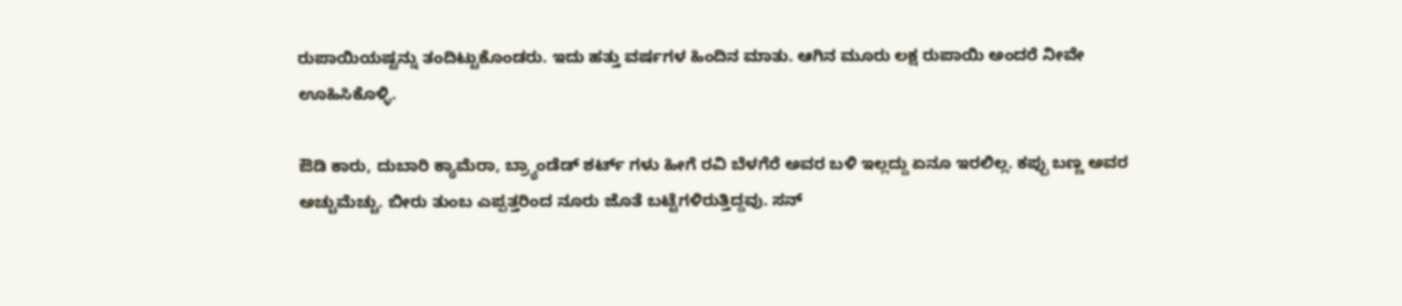ರುಪಾಯಿಯಷ್ಟನ್ನು ತಂದಿಟ್ಟುಕೊಂಡರು. ಇದು ಹತ್ತು ವರ್ಷಗಳ ಹಿಂದಿನ ಮಾತು. ಆಗಿನ ಮೂರು ಲಕ್ಷ ರುಪಾಯಿ ಅಂದರೆ ನೀವೇ ಊಹಿಸಿಕೊಳ್ಳಿ.

ಔಡಿ ಕಾರು, ದುಬಾರಿ ಕ್ಯಾಮೆರಾ, ಬ್ರ್ಯಾಂಡೆಡ್ ಶರ್ಟ್ ಗಳು ಹೀಗೆ ರವಿ ಬೆಳಗೆರೆ ಅವರ ಬಳಿ ಇಲ್ಲದ್ದು ಏನೂ ಇರಲಿಲ್ಲ. ಕಪ್ಪು ಬಣ್ಣ ಅವರ ಅಚ್ಚುಮೆಚ್ಚು. ಬೀರು ತುಂಬ ಎಪ್ಪತ್ತರಿಂದ ನೂರು ಜೊತೆ ಬಟ್ಟೆಗಳಿರುತ್ತಿದ್ದವು. ಸನ್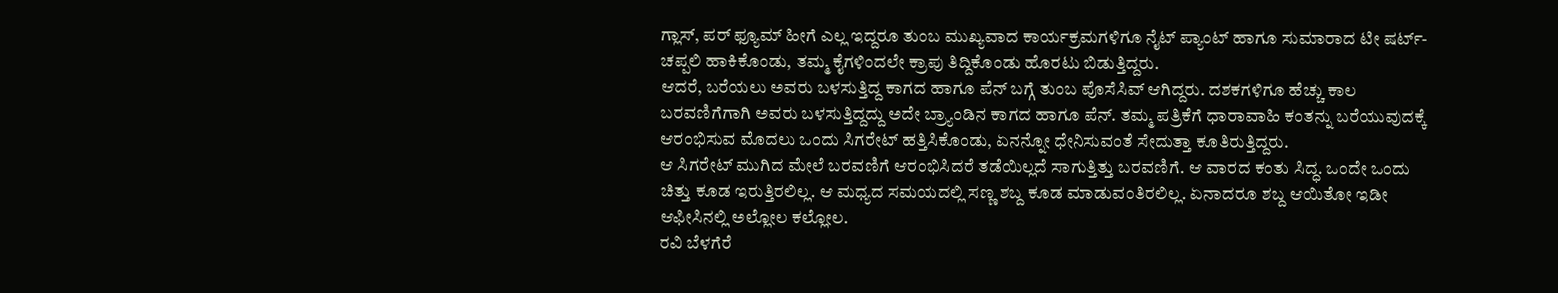ಗ್ಲಾಸ್, ಪರ್ ಫ್ಯೂಮ್ ಹೀಗೆ ಎಲ್ಲ ಇದ್ದರೂ ತುಂಬ ಮುಖ್ಯವಾದ ಕಾರ್ಯಕ್ರಮಗಳಿಗೂ ನೈಟ್ ಪ್ಯಾಂಟ್ ಹಾಗೂ ಸುಮಾರಾದ ಟೀ ಷರ್ಟ್- ಚಪ್ಪಲಿ ಹಾಕಿಕೊಂಡು, ತಮ್ಮ ಕೈಗಳಿಂದಲೇ ಕ್ರಾಪು ತಿದ್ದಿಕೊಂಡು ಹೊರಟು ಬಿಡುತ್ತಿದ್ದರು.
ಆದರೆ, ಬರೆಯಲು ಅವರು ಬಳಸುತ್ತಿದ್ದ ಕಾಗದ ಹಾಗೂ ಪೆನ್ ಬಗ್ಗೆ ತುಂಬ ಪೊಸೆಸಿವ್ ಆಗಿದ್ದರು. ದಶಕಗಳಿಗೂ ಹೆಚ್ಚು ಕಾಲ ಬರವಣಿಗೆಗಾಗಿ ಅವರು ಬಳಸುತ್ತಿದ್ದದ್ದು ಅದೇ ಬ್ರ್ಯಾಂಡಿನ ಕಾಗದ ಹಾಗೂ ಪೆನ್. ತಮ್ಮ ಪತ್ರಿಕೆಗೆ ಧಾರಾವಾಹಿ ಕಂತನ್ನು ಬರೆಯುವುದಕ್ಕೆ ಆರಂಭಿಸುವ ಮೊದಲು ಒಂದು ಸಿಗರೇಟ್ ಹತ್ತಿಸಿಕೊಂಡು, ಏನನ್ನೋ ಧೇನಿಸುವಂತೆ ಸೇದುತ್ತಾ ಕೂತಿರುತ್ತಿದ್ದರು.
ಆ ಸಿಗರೇಟ್ ಮುಗಿದ ಮೇಲೆ ಬರವಣಿಗೆ ಆರಂಭಿಸಿದರೆ ತಡೆಯಿಲ್ಲದೆ ಸಾಗುತ್ತಿತ್ತು ಬರವಣಿಗೆ. ಆ ವಾರದ ಕಂತು ಸಿದ್ಧ. ಒಂದೇ ಒಂದು ಚಿತ್ತು ಕೂಡ ಇರುತ್ತಿರಲಿಲ್ಲ. ಆ ಮಧ್ಯದ ಸಮಯದಲ್ಲಿ ಸಣ್ಣ ಶಬ್ದ ಕೂಡ ಮಾಡುವಂತಿರಲಿಲ್ಲ. ಏನಾದರೂ ಶಬ್ದ ಆಯಿತೋ ಇಡೀ ಆಫೀಸಿನಲ್ಲಿ ಅಲ್ಲೋಲ ಕಲ್ಲೋಲ.
ರವಿ ಬೆಳಗೆರೆ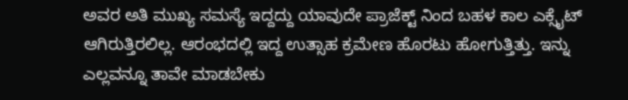ಅವರ ಅತಿ ಮುಖ್ಯ ಸಮಸ್ಯೆ ಇದ್ದದ್ದು ಯಾವುದೇ ಪ್ರಾಜೆಕ್ಟ್ ನಿಂದ ಬಹಳ ಕಾಲ ಎಕ್ಸೈಟ್ ಆಗಿರುತ್ತಿರಲಿಲ್ಲ. ಆರಂಭದಲ್ಲಿ ಇದ್ದ ಉತ್ಸಾಹ ಕ್ರಮೇಣ ಹೊರಟು ಹೋಗುತ್ತಿತ್ತು. ಇನ್ನು ಎಲ್ಲವನ್ನೂ ತಾವೇ ಮಾಡಬೇಕು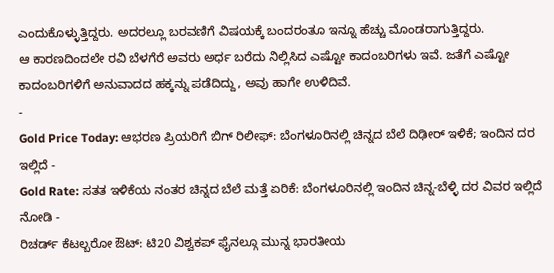ಎಂದುಕೊಳ್ಳುತ್ತಿದ್ದರು. ಅದರಲ್ಲೂ ಬರವಣಿಗೆ ವಿಷಯಕ್ಕೆ ಬಂದರಂತೂ ಇನ್ನೂ ಹೆಚ್ಚು ಮೊಂಡರಾಗುತ್ತಿದ್ದರು.
ಆ ಕಾರಣದಿಂದಲೇ ರವಿ ಬೆಳಗೆರೆ ಅವರು ಅರ್ಧ ಬರೆದು ನಿಲ್ಲಿಸಿದ ಎಷ್ಟೋ ಕಾದಂಬರಿಗಳು ಇವೆ. ಜತೆಗೆ ಎಷ್ಟೋ ಕಾದಂಬರಿಗಳಿಗೆ ಅನುವಾದದ ಹಕ್ಕನ್ನು ಪಡೆದಿದ್ದು, ಅವು ಹಾಗೇ ಉಳಿದಿವೆ.
-
Gold Price Today: ಆಭರಣ ಪ್ರಿಯರಿಗೆ ಬಿಗ್ ರಿಲೀಫ್: ಬೆಂಗಳೂರಿನಲ್ಲಿ ಚಿನ್ನದ ಬೆಲೆ ದಿಢೀರ್ ಇಳಿಕೆ; ಇಂದಿನ ದರ ಇಲ್ಲಿದೆ -
Gold Rate: ಸತತ ಇಳಿಕೆಯ ನಂತರ ಚಿನ್ನದ ಬೆಲೆ ಮತ್ತೆ ಏರಿಕೆ: ಬೆಂಗಳೂರಿನಲ್ಲಿ ಇಂದಿನ ಚಿನ್ನ-ಬೆಳ್ಳಿ ದರ ವಿವರ ಇಲ್ಲಿದೆ ನೋಡಿ -
ರಿಚರ್ಡ್ ಕೆಟಲ್ಬರೋ ಔಟ್: ಟಿ20 ವಿಶ್ವಕಪ್ ಫೈನಲ್ಗೂ ಮುನ್ನ ಭಾರತೀಯ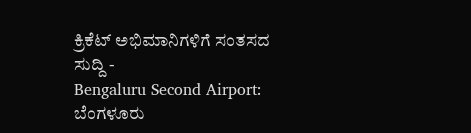ಕ್ರಿಕೆಟ್ ಅಭಿಮಾನಿಗಳಿಗೆ ಸಂತಸದ ಸುದ್ದಿ -
Bengaluru Second Airport: ಬೆಂಗಳೂರು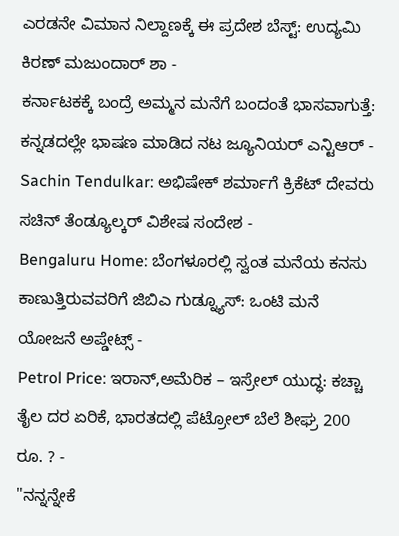ಎರಡನೇ ವಿಮಾನ ನಿಲ್ದಾಣಕ್ಕೆ ಈ ಪ್ರದೇಶ ಬೆಸ್ಟ್: ಉದ್ಯಮಿ ಕಿರಣ್ ಮಜುಂದಾರ್ ಶಾ -
ಕರ್ನಾಟಕಕ್ಕೆ ಬಂದ್ರೆ ಅಮ್ಮನ ಮನೆಗೆ ಬಂದಂತೆ ಭಾಸವಾಗುತ್ತೆ: ಕನ್ನಡದಲ್ಲೇ ಭಾಷಣ ಮಾಡಿದ ನಟ ಜ್ಯೂನಿಯರ್ ಎನ್ಟಿಆರ್ -
Sachin Tendulkar: ಅಭಿಷೇಕ್ ಶರ್ಮಾಗೆ ಕ್ರಿಕೆಟ್ ದೇವರು ಸಚಿನ್ ತೆಂಡ್ಯೂಲ್ಕರ್ ವಿಶೇಷ ಸಂದೇಶ -
Bengaluru Home: ಬೆಂಗಳೂರಲ್ಲಿ ಸ್ವಂತ ಮನೆಯ ಕನಸು ಕಾಣುತ್ತಿರುವವರಿಗೆ ಜಿಬಿಎ ಗುಡ್ನ್ಯೂಸ್: ಒಂಟಿ ಮನೆ ಯೋಜನೆ ಅಪ್ಡೇಟ್ಸ್ -
Petrol Price: ಇರಾನ್,ಅಮೆರಿಕ – ಇಸ್ರೇಲ್ ಯುದ್ಧ: ಕಚ್ಚಾ ತೈಲ ದರ ಏರಿಕೆ, ಭಾರತದಲ್ಲಿ ಪೆಟ್ರೋಲ್ ಬೆಲೆ ಶೀಘ್ರ 200 ರೂ. ? -
"ನನ್ನನ್ನೇಕೆ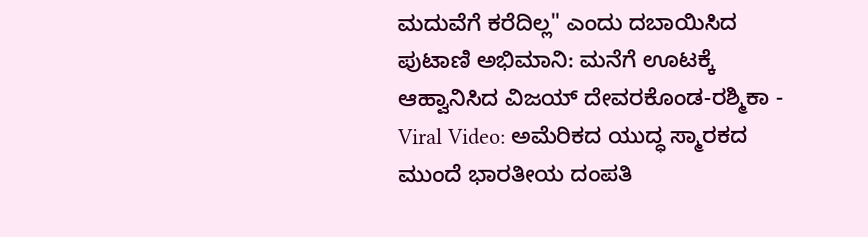ಮದುವೆಗೆ ಕರೆದಿಲ್ಲ" ಎಂದು ದಬಾಯಿಸಿದ ಪುಟಾಣಿ ಅಭಿಮಾನಿ: ಮನೆಗೆ ಊಟಕ್ಕೆ ಆಹ್ವಾನಿಸಿದ ವಿಜಯ್ ದೇವರಕೊಂಡ-ರಶ್ಮಿಕಾ -
Viral Video: ಅಮೆರಿಕದ ಯುದ್ಧ ಸ್ಮಾರಕದ ಮುಂದೆ ಭಾರತೀಯ ದಂಪತಿ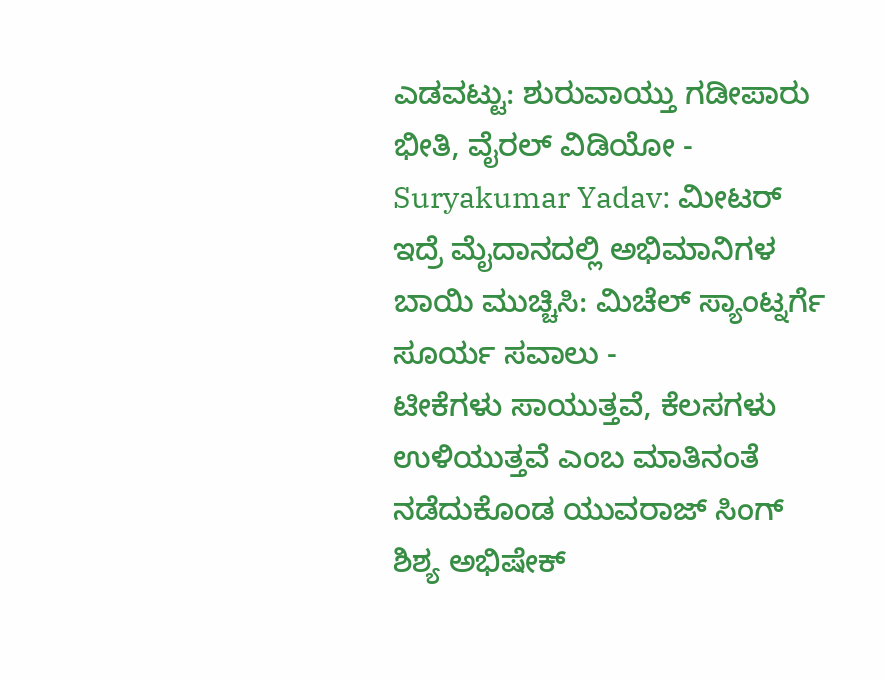ಎಡವಟ್ಟು: ಶುರುವಾಯ್ತು ಗಡೀಪಾರು ಭೀತಿ, ವೈರಲ್ ವಿಡಿಯೋ -
Suryakumar Yadav: ಮೀಟರ್ ಇದ್ರೆ ಮೈದಾನದಲ್ಲಿ ಅಭಿಮಾನಿಗಳ ಬಾಯಿ ಮುಚ್ಚಿಸಿ: ಮಿಚೆಲ್ ಸ್ಯಾಂಟ್ನರ್ಗೆ ಸೂರ್ಯ ಸವಾಲು -
ಟೀಕೆಗಳು ಸಾಯುತ್ತವೆ, ಕೆಲಸಗಳು ಉಳಿಯುತ್ತವೆ ಎಂಬ ಮಾತಿನಂತೆ ನಡೆದುಕೊಂಡ ಯುವರಾಜ್ ಸಿಂಗ್ ಶಿಶ್ಯ ಅಭಿಷೇಕ್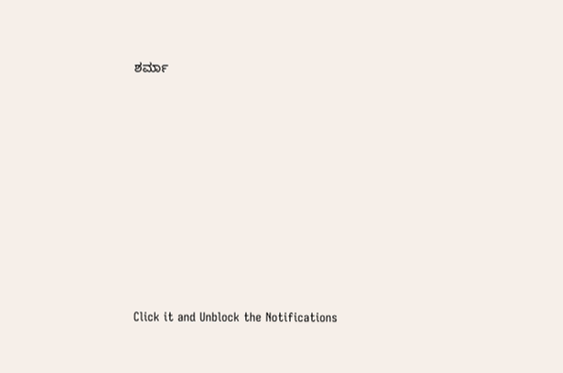ಶರ್ಮಾ












Click it and Unblock the Notifications